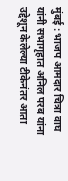मुंबई : भाजप आमदार चित्रा वाघ यांनी सभागृहात अनिल परब यांना उद्देशून केलेल्या टीकेनंतर आता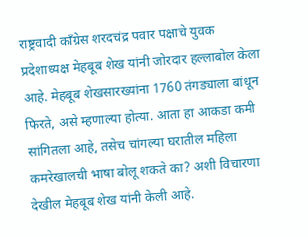राष्ट्रवादी काँग्रेस शरदचंद्र पवार पक्षाचे युवक प्रदेशाध्यक्ष मेहबूब शेख यांनी जोरदार हल्लाबोल केला आहे. मेहबूब शेखसारख्यांना 1760 तंगड्याला बांधून फिरते, असे म्हणाल्या होत्या. आता हा आकडा कमी सांगितला आहे, तसेच चांगल्या घरातील महिला कमरेखालची भाषा बोलू शकते का? अशी विचारणा देखील मेहबूब शेख यांनी केली आहे.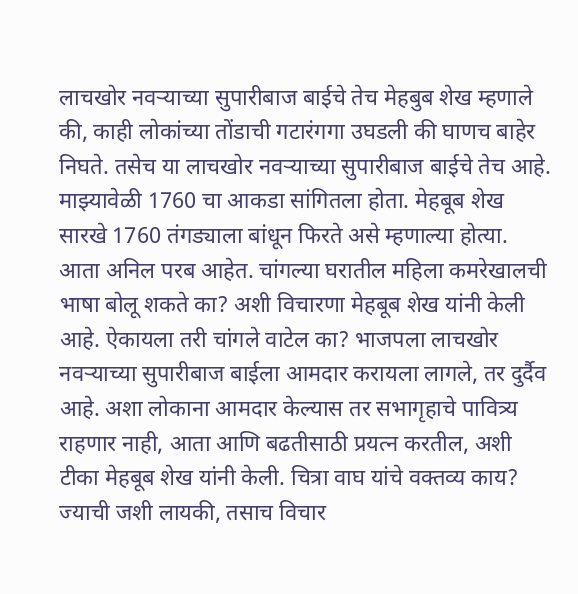लाचखोर नवऱ्याच्या सुपारीबाज बाईचे तेच मेहबुब शेख म्हणाले की, काही लोकांच्या तोंडाची गटारंगगा उघडली की घाणच बाहेर निघते. तसेच या लाचखोर नवऱ्याच्या सुपारीबाज बाईचे तेच आहे. माझ्यावेळी 1760 चा आकडा सांगितला होता. मेहबूब शेख सारखे 1760 तंगड्याला बांधून फिरते असे म्हणाल्या होत्या. आता अनिल परब आहेत. चांगल्या घरातील महिला कमरेखालची भाषा बोलू शकते का? अशी विचारणा मेहबूब शेख यांनी केली आहे. ऐकायला तरी चांगले वाटेल का? भाजपला लाचखोर नवऱ्याच्या सुपारीबाज बाईला आमदार करायला लागले, तर दुर्दैव आहे. अशा लोकाना आमदार केल्यास तर सभागृहाचे पावित्र्य राहणार नाही, आता आणि बढतीसाठी प्रयत्न करतील, अशी टीका मेहबूब शेख यांनी केली. चित्रा वाघ यांचे वक्तव्य काय? ज्याची जशी लायकी, तसाच विचार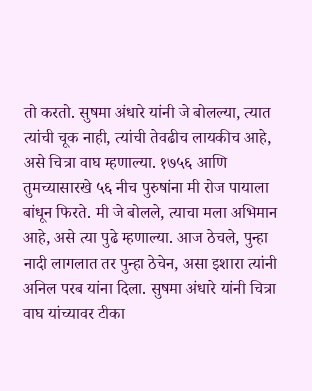तो करतो. सुषमा अंधारे यांनी जे बोलल्या, त्यात त्यांची चूक नाही, त्यांची तेवढीच लायकीच आहे, असे चित्रा वाघ म्हणाल्या. १७५६ आणि तुमच्यासारखे ५६ नीच पुरुषांना मी रोज पायाला बांधून फिरते. मी जे बोलले, त्याचा मला अभिमान आहे, असे त्या पुढे म्हणाल्या. आज ठेचले, पुन्हा नादी लागलात तर पुन्हा ठेचेन, असा इशारा त्यांनी अनिल परब यांना दिला. सुषमा अंधारे यांनी चित्रा वाघ यांच्यावर टीका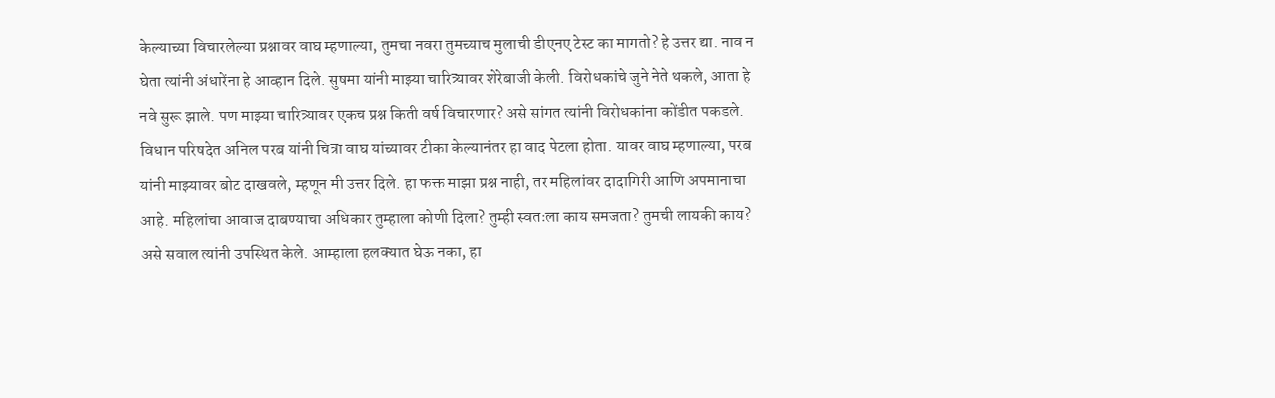केल्याच्या विचारलेल्या प्रश्नावर वाघ म्हणाल्या, तुमचा नवरा तुमच्याच मुलाची डीएनए टेस्ट का मागतो? हे उत्तर द्या. नाव न घेता त्यांनी अंधारेंना हे आव्हान दिले. सुषमा यांनी माझ्या चारित्र्यावर शेरेबाजी केली. विरोधकांचे जुने नेते थकले, आता हे नवे सुरू झाले. पण माझ्या चारित्र्यावर एकच प्रश्न किती वर्ष विचारणार? असे सांगत त्यांनी विरोधकांना कोंडीत पकडले. विधान परिषदेत अनिल परब यांनी चित्रा वाघ यांच्यावर टीका केल्यानंतर हा वाद पेटला होता. यावर वाघ म्हणाल्या, परब यांनी माझ्यावर बोट दाखवले, म्हणून मी उत्तर दिले. हा फक्त माझा प्रश्न नाही, तर महिलांवर दादागिरी आणि अपमानाचा आहे. महिलांचा आवाज दाबण्याचा अधिकार तुम्हाला कोणी दिला? तुम्ही स्वतःला काय समजता? तुमची लायकी काय? असे सवाल त्यांनी उपस्थित केले. आम्हाला हलक्यात घेऊ नका, हा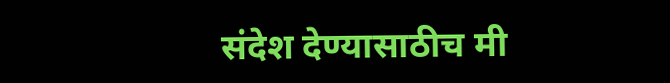संदेश देण्यासाठीच मी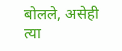बोलले, असेही त्या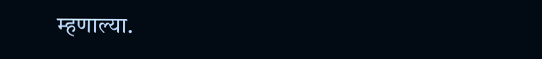म्हणाल्या.